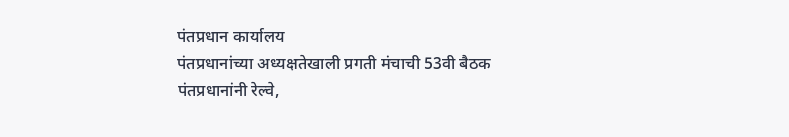पंतप्रधान कार्यालय
पंतप्रधानांच्या अध्यक्षतेखाली प्रगती मंचाची 53वी बैठक
पंतप्रधानांनी रेल्वे,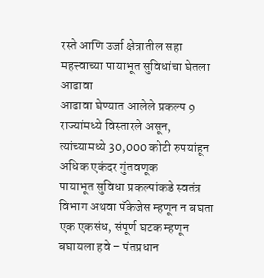रस्ते आणि उर्जा क्षेत्रातील सहा महत्त्वाच्या पायाभूत सुविधांचा घेतला आढावा
आढावा घेण्यात आलेले प्रकल्प 9 राज्यांमध्ये विस्तारले असून, त्यांच्यामध्ये 30,000 कोटी रुपयांहून अधिक एकंदर गुंतवणूक
पायाभूत सुविधा प्रकल्पांकडे स्वतंत्र विभाग अथवा पॅकेजेस म्हणून न बघता एक एकसंध, संपूर्ण घटक म्हणून बघायला हवे – पंतप्रधान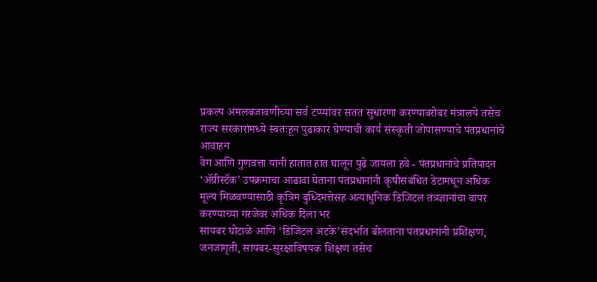प्रकल्प अंमलबजावणीच्या सर्व टप्प्यांवर सतत सुधारणा करण्याबरोबर मंत्रालये तसेच राज्य सरकारांमध्ये स्वतःहून पुढाकार घेण्याची कार्य संस्कृती जोपासण्याचे पंतप्रधानांचे आवाहन
वेग आणि गुणवत्ता यांनी हातात हात घालून पुढे जायला हवे - पंतप्रधानांचे प्रतिपादन
‘ॲग्रीस्टॅक’ उपक्रमाचा आढावा घेताना पंतप्रधानांनी कृषीसंबंधित डेटामधून अधिक मूल्य मिळवण्यासाठी कृत्रिम बुध्दिमत्तेसह अत्याधुनिक डिजिटल तंत्रज्ञानांचा वापर करण्याच्या गरजेवर अधिक दिला भर
सायबर घोटाळे आणि ‘डिजिटल अटके’संदर्भात बोलताना पंतप्रधानांनी प्रशिक्षण, जनजागृती, सायबर-सुरक्षाविषयक शिक्षण तसेच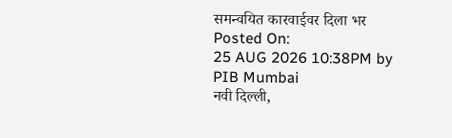समन्वयित कारवाईवर दिला भर
Posted On:
25 AUG 2026 10:38PM by PIB Mumbai
नवी दिल्ली,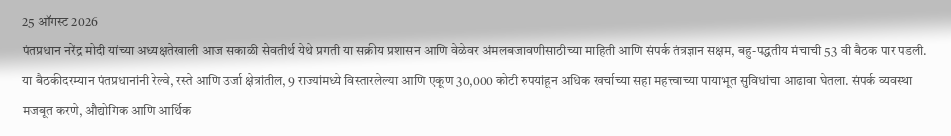25 ऑगस्ट 2026
पंतप्रधान नरेंद्र मोदी यांच्या अध्यक्षतेखाली आज सकाळी सेवतीर्थ येथे प्रगती या सक्रीय प्रशासन आणि वेळेवर अंमलबजावणीसाठीच्या माहिती आणि संपर्क तंत्रज्ञान सक्षम, बहु-पद्धतीय मंचाची 53 वी बैठक पार पडली.
या बैठकीदरम्यान पंतप्रधानांनी रेल्वे, रस्ते आणि उर्जा क्षेत्रांतील, 9 राज्यांमध्ये विस्तारलेल्या आणि एकूण 30,000 कोटी रुपयांहून अधिक खर्चाच्या सहा महत्त्वाच्या पायाभूत सुविधांचा आढावा घेतला. संपर्क व्यवस्था मजबूत करणे, औद्योगिक आणि आर्थिक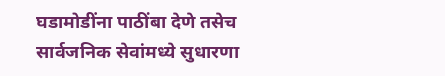घडामोडींना पाठींबा देणे तसेच सार्वजनिक सेवांमध्ये सुधारणा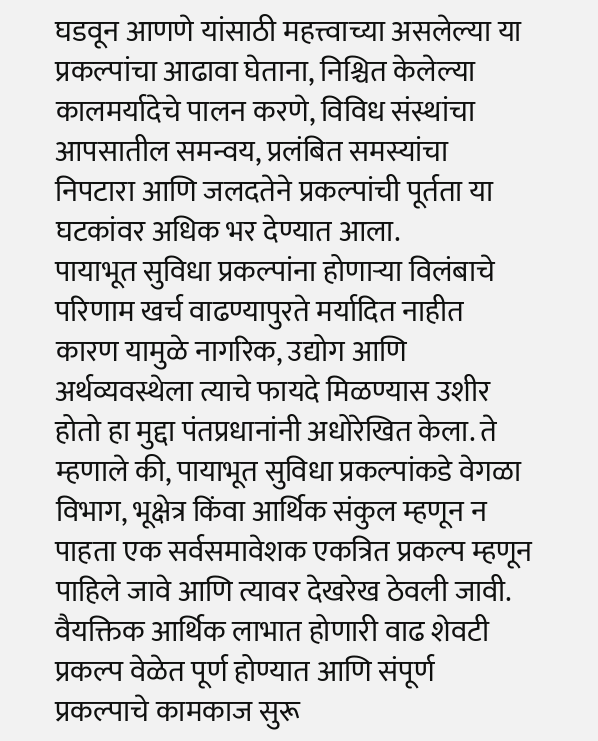घडवून आणणे यांसाठी महत्त्वाच्या असलेल्या या प्रकल्पांचा आढावा घेताना, निश्चित केलेल्या कालमर्यादेचे पालन करणे, विविध संस्थांचा आपसातील समन्वय, प्रलंबित समस्यांचा निपटारा आणि जलदतेने प्रकल्पांची पूर्तता या घटकांवर अधिक भर देण्यात आला.
पायाभूत सुविधा प्रकल्पांना होणाऱ्या विलंबाचे परिणाम खर्च वाढण्यापुरते मर्यादित नाहीत कारण यामुळे नागरिक, उद्योग आणि अर्थव्यवस्थेला त्याचे फायदे मिळण्यास उशीर होतो हा मुद्दा पंतप्रधानांनी अधोरेखित केला. ते म्हणाले की, पायाभूत सुविधा प्रकल्पांकडे वेगळा विभाग, भूक्षेत्र किंवा आर्थिक संकुल म्हणून न पाहता एक सर्वसमावेशक एकत्रित प्रकल्प म्हणून पाहिले जावे आणि त्यावर देखरेख ठेवली जावी. वैयक्तिक आर्थिक लाभात होणारी वाढ शेवटी प्रकल्प वेळेत पूर्ण होण्यात आणि संपूर्ण प्रकल्पाचे कामकाज सुरू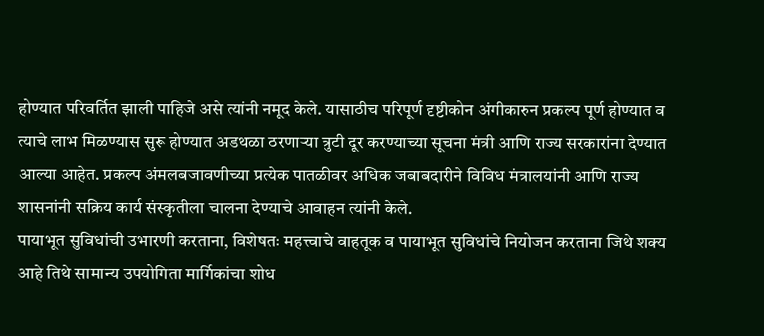होण्यात परिवर्तित झाली पाहिजे असे त्यांनी नमूद केले. यासाठीच परिपूर्ण दृष्टीकोन अंगीकारुन प्रकल्प पूर्ण होण्यात व त्याचे लाभ मिळण्यास सुरू होण्यात अडथळा ठरणाऱ्या त्रुटी दूर करण्याच्या सूचना मंत्री आणि राज्य सरकारांना देण्यात आल्या आहेत. प्रकल्प अंमलबजावणीच्या प्रत्येक पातळीवर अधिक जबाबदारीने विविध मंत्रालयांनी आणि राज्य शासनांनी सक्रिय कार्य संस्कृतीला चालना देण्याचे आवाहन त्यांनी केले.
पायाभूत सुविधांची उभारणी करताना, विशेषतः महत्त्वाचे वाहतूक व पायाभूत सुविधांचे नियोजन करताना जिथे शक्य आहे तिथे सामान्य उपयोगिता मार्गिकांचा शोध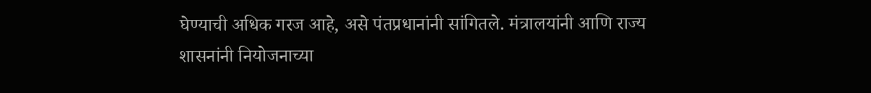घेण्याची अधिक गरज आहे, असे पंतप्रधानांनी सांगितले. मंत्रालयांनी आणि राज्य शासनांनी नियोजनाच्या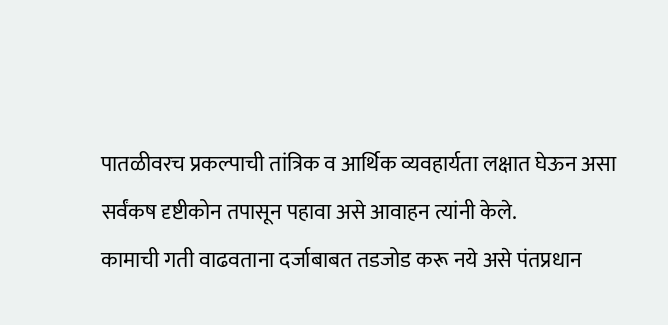पातळीवरच प्रकल्पाची तांत्रिक व आर्थिक व्यवहार्यता लक्षात घेऊन असा सर्वंकष दृष्टीकोन तपासून पहावा असे आवाहन त्यांनी केले.
कामाची गती वाढवताना दर्जाबाबत तडजोड करू नये असे पंतप्रधान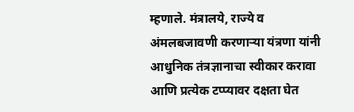म्हणाले. मंत्रालये, राज्ये व अंमलबजावणी करणाऱ्या यंत्रणा यांनी आधुनिक तंत्रज्ञानाचा स्वीकार करावा आणि प्रत्येक टप्प्यावर दक्षता घेत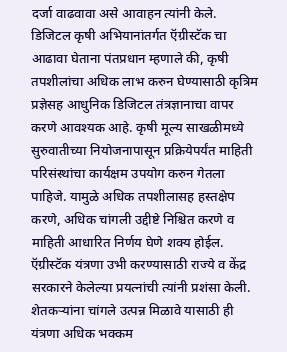दर्जा वाढवावा असे आवाहन त्यांनी केले.
डिजिटल कृषी अभियानांतर्गत ऍग्रीस्टॅक चा आढावा घेताना पंतप्रधान म्हणाले की, कृषी तपशीलांचा अधिक लाभ करुन घेण्यासाठी कृत्रिम प्रज्ञेसह आधुनिक डिजिटल तंत्रज्ञानाचा वापर करणे आवश्यक आहे. कृषी मूल्य साखळीमध्ये सुरुवातीच्या नियोजनापासून प्रक्रियेपर्यंत माहिती परिसंस्थांचा कार्यक्षम उपयोग करुन गेतला पाहिजे. यामुळे अधिक तपशीलासह हस्तक्षेप करणे, अधिक चांगली उद्दीष्टे निश्चित करणे व माहिती आधारित निर्णय घेणे शक्य होईल. ऍग्रीस्टॅक यंत्रणा उभी करण्यासाठी राज्ये व केंद्र सरकारने केलेल्या प्रयत्नांची त्यांनी प्रशंसा केली. शेतकऱ्यांना चांगले उत्पन्न मिळावे यासाठी ही यंत्रणा अधिक भक्कम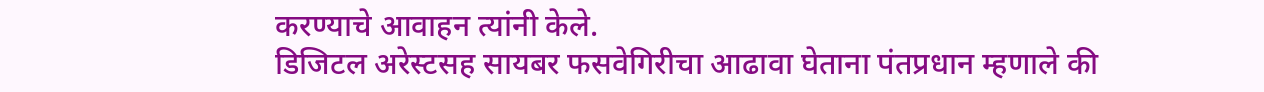करण्याचे आवाहन त्यांनी केले.
डिजिटल अरेस्टसह सायबर फसवेगिरीचा आढावा घेताना पंतप्रधान म्हणाले की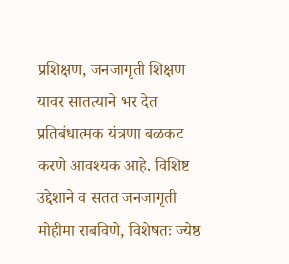प्रशिक्षण, जनजागृती शिक्षण यावर सातत्याने भर देत प्रतिबंधात्मक यंत्रणा बळकट करणे आवश्यक आहे. विशिष्ट उद्देशाने व सतत जनजागृती मोहीमा राबविणे, विशेषतः ज्येष्ठ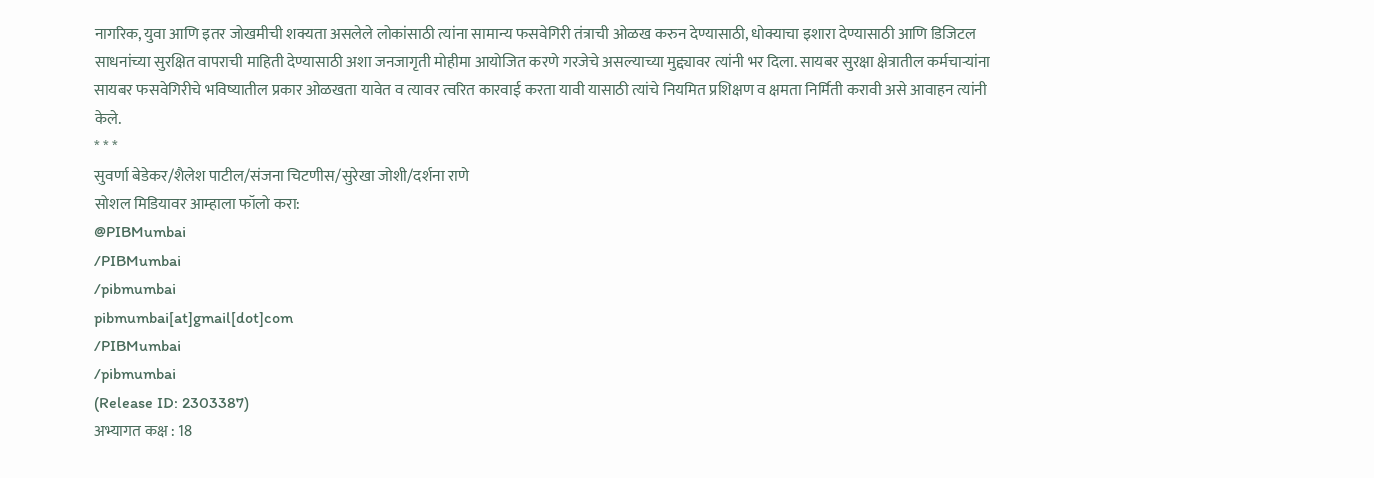नागरिक, युवा आणि इतर जोखमीची शक्यता असलेले लोकांसाठी त्यांना सामान्य फसवेगिरी तंत्राची ओळख करुन देण्यासाठी, धोक्याचा इशारा देण्यासाठी आणि डिजिटल साधनांच्या सुरक्षित वापराची माहिती देण्यासाठी अशा जनजागृती मोहीमा आयोजित करणे गरजेचे असल्याच्या मुद्द्यावर त्यांनी भर दिला. सायबर सुरक्षा क्षेत्रातील कर्मचाऱ्यांना सायबर फसवेगिरीचे भविष्यातील प्रकार ओळखता यावेत व त्यावर त्वरित कारवाई करता यावी यासाठी त्यांचे नियमित प्रशिक्षण व क्षमता निर्मिती करावी असे आवाहन त्यांनी केले.
* * *
सुवर्णा बेडेकर/शैलेश पाटील/संजना चिटणीस/सुरेखा जोशी/दर्शना राणे
सोशल मिडियावर आम्हाला फॉलो करा:
@PIBMumbai
/PIBMumbai
/pibmumbai
pibmumbai[at]gmail[dot]com
/PIBMumbai
/pibmumbai
(Release ID: 2303387)
अभ्यागत कक्ष : 18